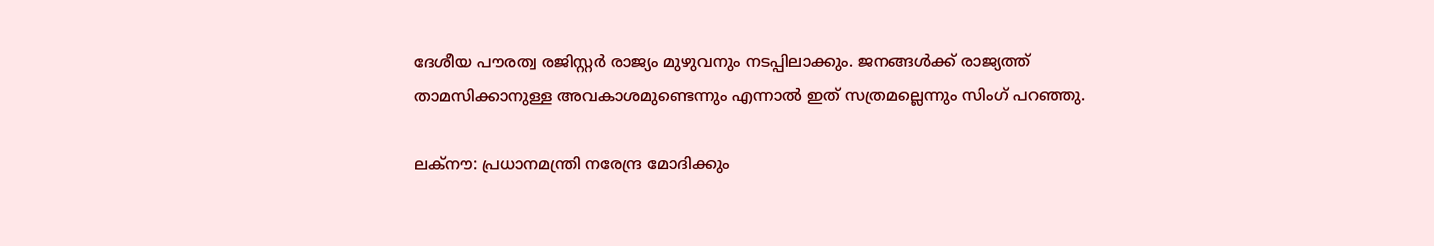ദേശീയ പൗരത്വ രജിസ്റ്റർ രാജ്യം മുഴുവനും നടപ്പിലാക്കും. ജനങ്ങൾക്ക് രാജ്യത്ത് താമസിക്കാനുള്ള അവകാശമുണ്ടെന്നും എന്നാൽ ഇത് സത്രമല്ലെന്നും സിംഗ് പറഞ്ഞു.

ലക്നൗ: പ്രധാനമന്ത്രി നരേന്ദ്ര മോദിക്കും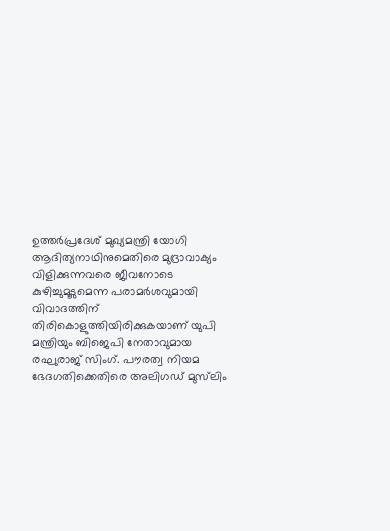ഉത്തർപ്രദേശ് മുഖ്യമന്ത്രി യോഗി ആദിത്യനാഥിനുമെതിരെ മുദ്രാവാക്യം വിളിക്കുന്നവരെ ജീവനോടെ കുഴിച്ചുമൂടുമെന്ന പരാമർശവുമായി വിവാദത്തിന് തിരികൊളുത്തിയിരിക്കുകയാണ് യുപി മന്ത്രിയും ബിജെപി നേതാവുമായ രഘുരാജ് സിംഗ്. പൗരത്വ നിയമ ഭേദഗതിക്കെതിരെ അലിഗഡ് മുസ്‍ലിം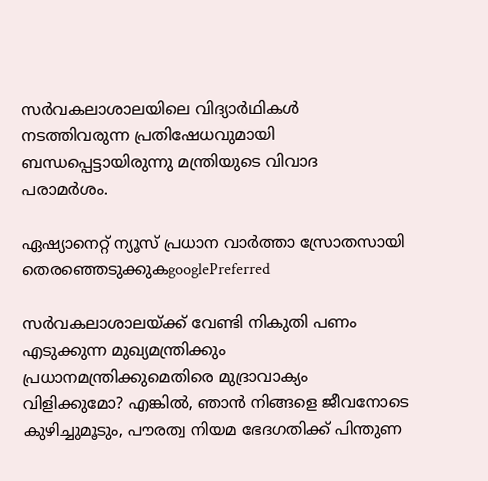സർവകലാശാലയിലെ വിദ്യാർഥികൾ നടത്തിവരുന്ന പ്രതിഷേധവുമായി ബന്ധപ്പെട്ടായിരുന്നു മന്ത്രിയുടെ വിവാദ പരാമർശം.

ഏഷ്യാനെറ്റ് ന്യൂസ് പ്രധാന വാർത്താ സ്രോതസായി തെരഞ്ഞെടുക്കുകgooglePreferred

സർവകലാശാലയ്ക്ക് വേണ്ടി നികുതി പണം എടുക്കുന്ന മുഖ്യമന്ത്രിക്കും പ്രധാനമന്ത്രിക്കുമെതിരെ മുദ്രാവാക്യം വിളിക്കുമോ? എങ്കിൽ, ഞാൻ നിങ്ങളെ ജീവനോടെ കുഴിച്ചുമൂടും, പൗരത്വ നിയമ ഭേദഗതിക്ക് പിന്തുണ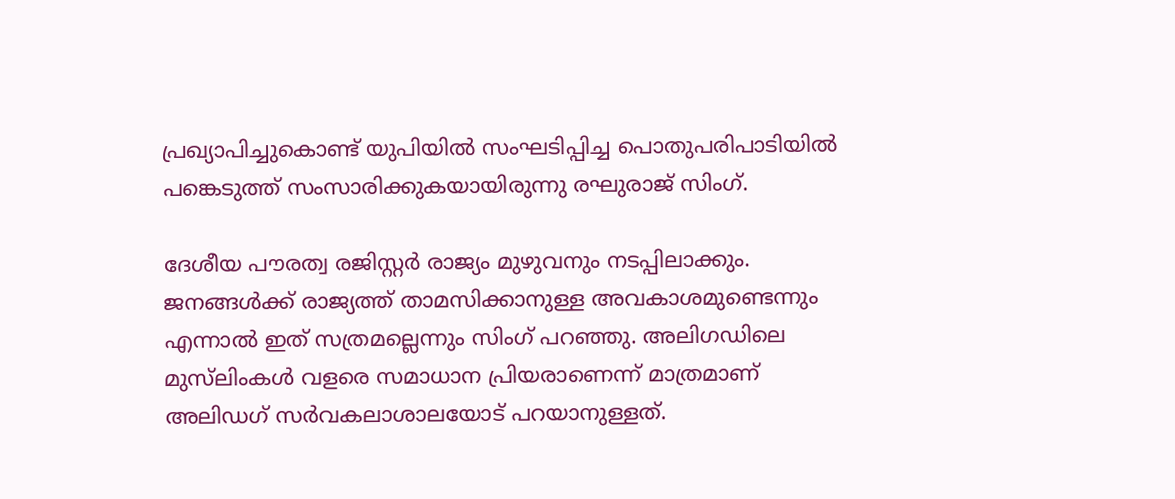പ്രഖ്യാപിച്ചുകൊണ്ട് യുപിയിൽ സംഘടിപ്പിച്ച പൊതുപരിപാടിയിൽ പങ്കെടുത്ത് സംസാരിക്കുകയായിരുന്നു രഘുരാജ് സിംഗ്.

ദേശീയ പൗരത്വ രജിസ്റ്റർ രാജ്യം മുഴുവനും നടപ്പിലാക്കും. ജനങ്ങൾക്ക് രാജ്യത്ത് താമസിക്കാനുള്ള അവകാശമുണ്ടെന്നും എന്നാൽ ഇത് സത്രമല്ലെന്നും സിംഗ് പറഞ്ഞു. അലിഗഡിലെ മുസ്‍ലിംകൾ വളരെ സമാധാന പ്രിയരാണെന്ന് മാത്രമാണ് അലിഡഗ് സർവകലാശാലയോട് പറയാനുള്ളത്.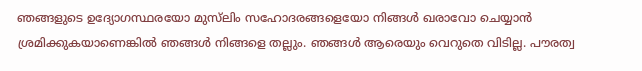ഞങ്ങളുടെ ഉദ്യോഗസ്ഥരയോ മുസ്‍ലിം സഹോദരങ്ങളെയോ നിങ്ങൾ ഖരാവോ ചെയ്യാന്‍ ശ്രമിക്കുകയാണെങ്കിൽ ഞങ്ങൾ നിങ്ങളെ തല്ലും. ഞങ്ങൾ ആരെയും വെറുതെ വിടില്ല. പൗരത്വ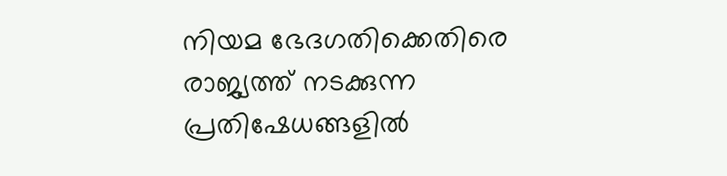നിയമ ഭേദഗതിക്കെതിരെ രാജ്യത്ത് നടക്കുന്ന പ്രതിഷേധങ്ങളിൽ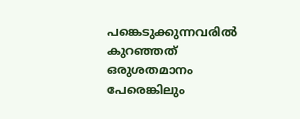പങ്കെടുക്കുന്നവരിൽ‌ കുറഞ്ഞത് ഒരുശതമാനം പേരെങ്കിലും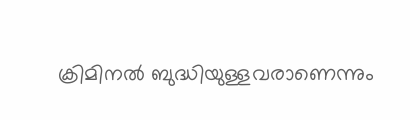ക്രിമിനൽ ബുദ്ധിയുള്ളവരാണെന്നും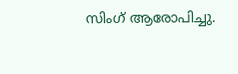സിംഗ് ആരോപിച്ചു.